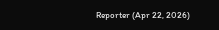Reporter (Apr 22, 2026)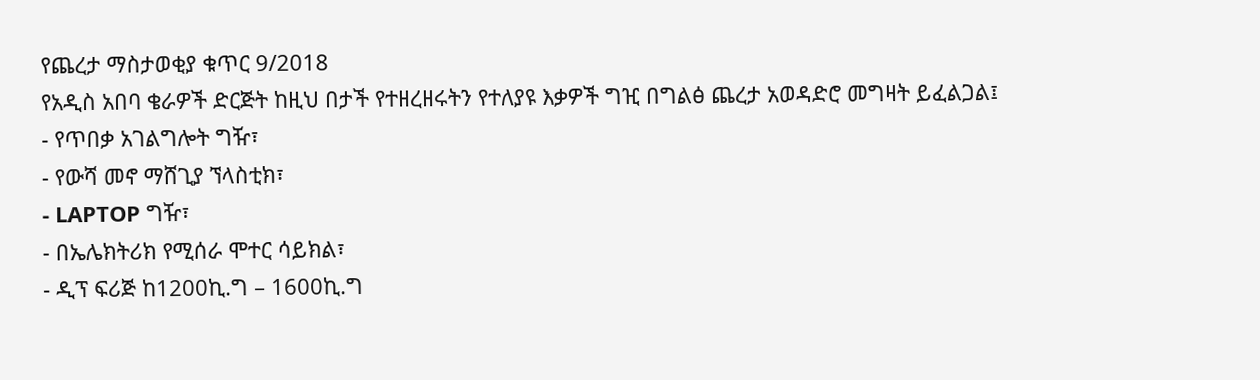የጨረታ ማስታወቂያ ቁጥር 9/2018
የአዲስ አበባ ቄራዎች ድርጅት ከዚህ በታች የተዘረዘሩትን የተለያዩ እቃዎች ግዢ በግልፅ ጨረታ አወዳድሮ መግዛት ይፈልጋል፤
- የጥበቃ አገልግሎት ግዥ፣
- የውሻ መኖ ማሸጊያ ኘላስቲክ፣
- LAPTOP ግዥ፣
- በኤሌክትሪክ የሚሰራ ሞተር ሳይክል፣
- ዲፕ ፍሪጅ ከ1200ኪ.ግ – 1600ኪ.ግ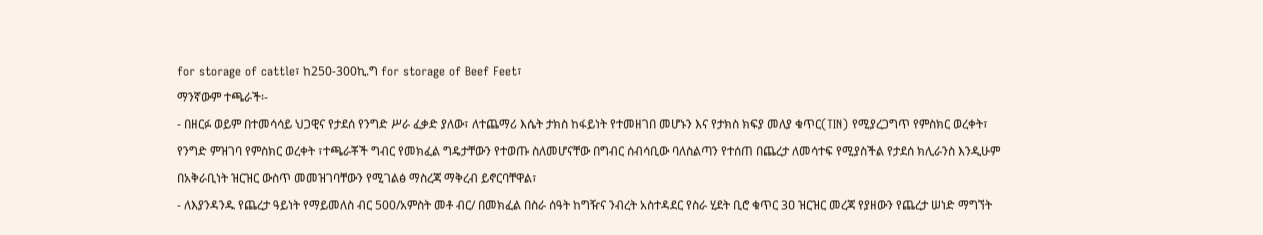for storage of cattle፣ ከ250-300ኪ.ግ for storage of Beef Feet፣
ማንኛውም ተጫራች፡-
- በዘርፉ ወይም በተመሳሳይ ህጋዊና የታደሰ የንግድ ሥራ ፈቃድ ያለው፣ ለተጨማሪ እሴት ታክስ ከፋይነት የተመዘገበ መሆኑን እና የታክስ ክፍያ መለያ ቁጥር(TIN) የሚያረጋግጥ የምስክር ወረቀት፣ የንግድ ምዝገባ የምስክር ወረቀት ፣ተጫራቾች ግብር የመክፈል ግዴታቸውን የተወጡ ስለመሆናቸው በግብር ሰብሳቢው ባለስልጣን የተሰጠ በጨረታ ለመሳተፍ የሚያስችል የታደሰ ክሊራንስ እንዲሁም በአቅራቢነት ዝርዝር ውስጥ መመዝገባቸውን የሚገልፅ ማስረጃ ማቅረብ ይኖርባቸዋል፣
- ለእያንዳንዱ የጨረታ ዓይነት የማይመለስ ብር 500/አምስት መቶ ብር/ በመክፈል በስራ ሰዓት ከግዥና ንብረት አስተዳደር የስራ ሂደት ቢሮ ቁጥር 3ዐ ዝርዝር መረጃ የያዘውን የጨረታ ሠነድ ማግኘት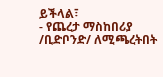ይችላል፣
- የጨረታ ማስከበሪያ /ቢድቦንድ/ ለሚጫረትበት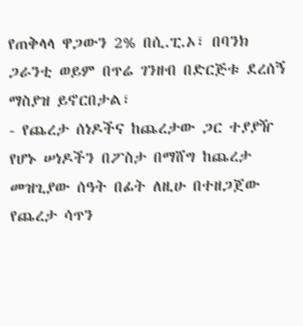የጠቅላላ ዋጋውን 2% በሲ.ፒ.ኦ፣ በባንክ ጋራንቲ ወይም በጥሬ ገንዘብ በድርጅቱ ደረሰኝ ማስያዝ ይኖርበታል፣
- የጨረታ ሰነዶችና ከጨረታው ጋር ተያያዥ የሆኑ ሠነዶችን በፖስታ በማሸግ ከጨረታ መዝጊያው ሰዓት በፊት ለዚሁ በተዘጋጀው የጨረታ ሳጥን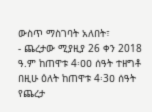ውስጥ ማስገባት አለበት፣
- ጨረታው ሚያዚያ 26 ቀን 2018 ዓ.ም ከጠዋቱ 4፡ዐዐ ሰዓት ተዘግቶ በዚሁ ዕለት ከጠዋቱ 4፡3ዐ ሰዓት የጨረታ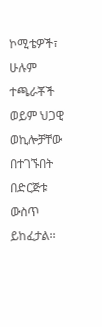ኮሚቴዎች፣ ሁሉም ተጫራቾች ወይም ህጋዊ ወኪሎቻቸው በተገኙበት በድርጅቱ ውስጥ ይከፈታል፡፡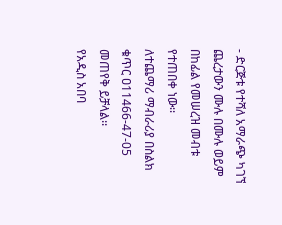- ድርጅቱ የተሻለ አማራጭ ካገኘ ጨረታውን ሙሉ በሙሉ ወይም በከፊል የመሠረዝ መብቱ የተጠበቀ ነው፡፡
ለተጨማሪ ማብራሪያ በስልክ ቁጥር ዐ11466-47-05 መጠየቅ ይቻላል፡፡
የአዲስ አበባ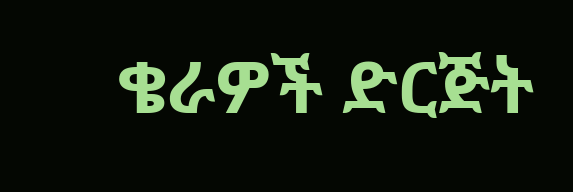ቄራዎች ድርጅት